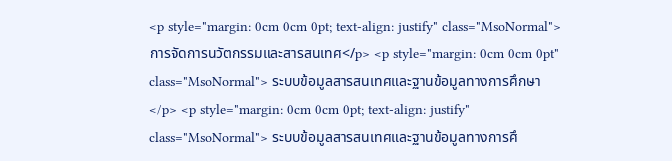<p style="margin: 0cm 0cm 0pt; text-align: justify" class="MsoNormal">การจัดการนวัตกรรมและสารสนเทศ</p> <p style="margin: 0cm 0cm 0pt" class="MsoNormal"> ระบบข้อมูลสารสนเทศและฐานข้อมูลทางการศึกษา</p> <p style="margin: 0cm 0cm 0pt; text-align: justify" class="MsoNormal"> ระบบข้อมูลสารสนเทศและฐานข้อมูลทางการศึ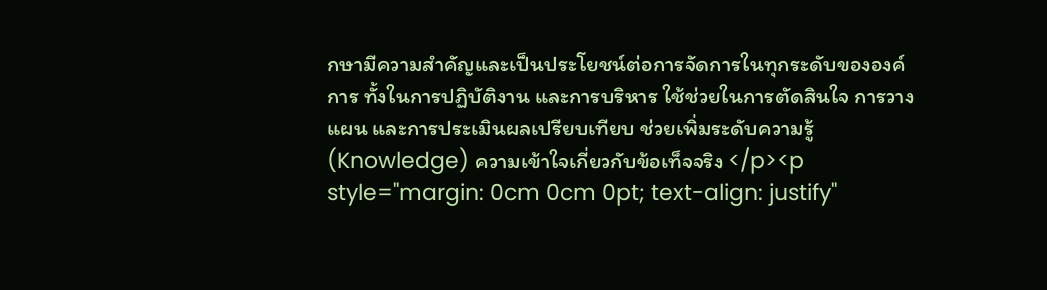กษามีความสำคัญและเป็นประโยชน์ต่อการจัดการในทุกระดับขององค์การ ทั้งในการปฏิบัติงาน และการบริหาร ใช้ช่วยในการตัดสินใจ การวางแผน และการประเมินผลเปรียบเทียบ ช่วยเพิ่มระดับความรู้ (Knowledge) ความเข้าใจเกี่ยวกับข้อเท็จจริง </p><p style="margin: 0cm 0cm 0pt; text-align: justify"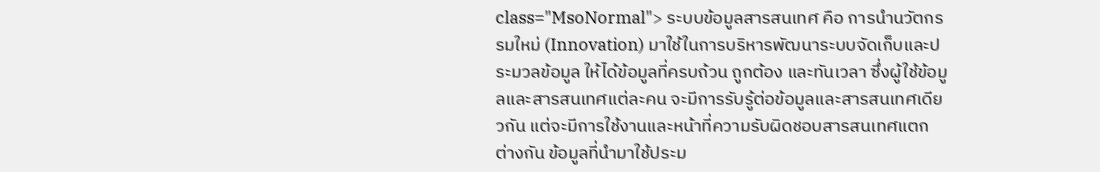class="MsoNormal"> ระบบข้อมูลสารสนเทศ คือ การนำนวัตกรรมใหม่ (Innovation) มาใช้ในการบริหารพัฒนาระบบจัดเก็บและประมวลข้อมูล ให้ได้ข้อมูลที่ครบถ้วน ถูกต้อง และทันเวลา ซึ่งผู้ใช้ข้อมูลและสารสนเทศแต่ละคน จะมีการรับรู้ต่อข้อมูลและสารสนเทศเดียวกัน แต่จะมีการใช้งานและหน้าที่ความรับผิดชอบสารสนเทศแตกต่างกัน ข้อมูลที่นำมาใช้ประม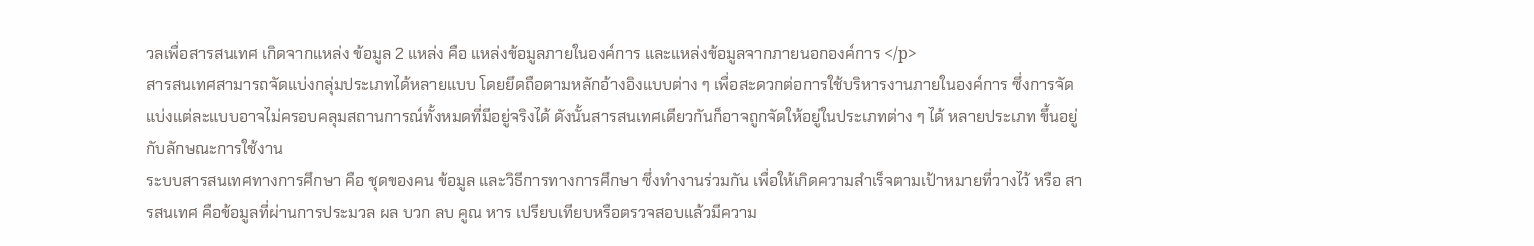วลเพื่อสารสนเทศ เกิดจากแหล่ง ข้อมูล 2 แหล่ง คือ แหล่งข้อมูลภายในองค์การ และแหล่งข้อมูลจากภายนอกองค์การ </p>
สารสนเทศสามารถจัดแบ่งกลุ่มประเภทได้หลายแบบ โดยยึดถือตามหลักอ้างอิงแบบต่าง ๆ เพื่อสะดวกต่อการใช้บริหารงานภายในองค์การ ซึ่งการจัดแบ่งแต่ละแบบอาจไม่ครอบคลุมสถานการณ์ทั้งหมดที่มีอยู่จริงได้ ดังนั้นสารสนเทศเดียวกันก็อาจถูกจัดให้อยู่ในประเภทต่าง ๆ ได้ หลายประเภท ขึ้นอยู่กับลักษณะการใช้งาน
ระบบสารสนเทศทางการศึกษา คือ ชุดของคน ข้อมูล และวิธีการทางการศึกษา ซึ่งทำงานร่วมกัน เพื่อให้เกิดความสำเร็จตามเป้าหมายที่วางไว้ หรือ สารสนเทศ คือข้อมูลที่ผ่านการประมวล ผล บวก ลบ คูณ หาร เปรียบเทียบหรือตรวจสอบแล้วมีความ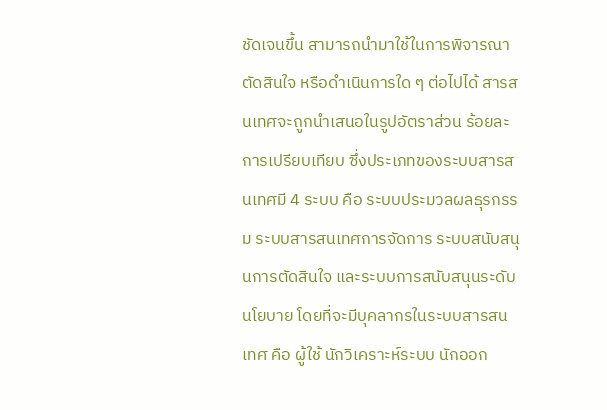ชัดเจนขึ้น สามารถนำมาใช้ในการพิจารณาตัดสินใจ หรือดำเนินการใด ๆ ต่อไปได้ สารสนเทศจะถูกนำเสนอในรูปอัตราส่วน ร้อยละ การเปรียบเทียบ ซึ่งประเภทของระบบสารสนเทศมี 4 ระบบ คือ ระบบประมวลผลธุรกรรม ระบบสารสนเทศการจัดการ ระบบสนับสนุนการตัดสินใจ และระบบการสนับสนุนระดับนโยบาย โดยที่จะมีบุคลากรในระบบสารสนเทศ คือ ผู้ใช้ นักวิเคราะห์ระบบ นักออก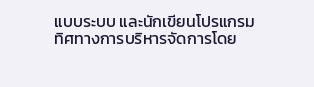แบบระบบ และนักเขียนโปรแกรม
ทิศทางการบริหารจัดการโดย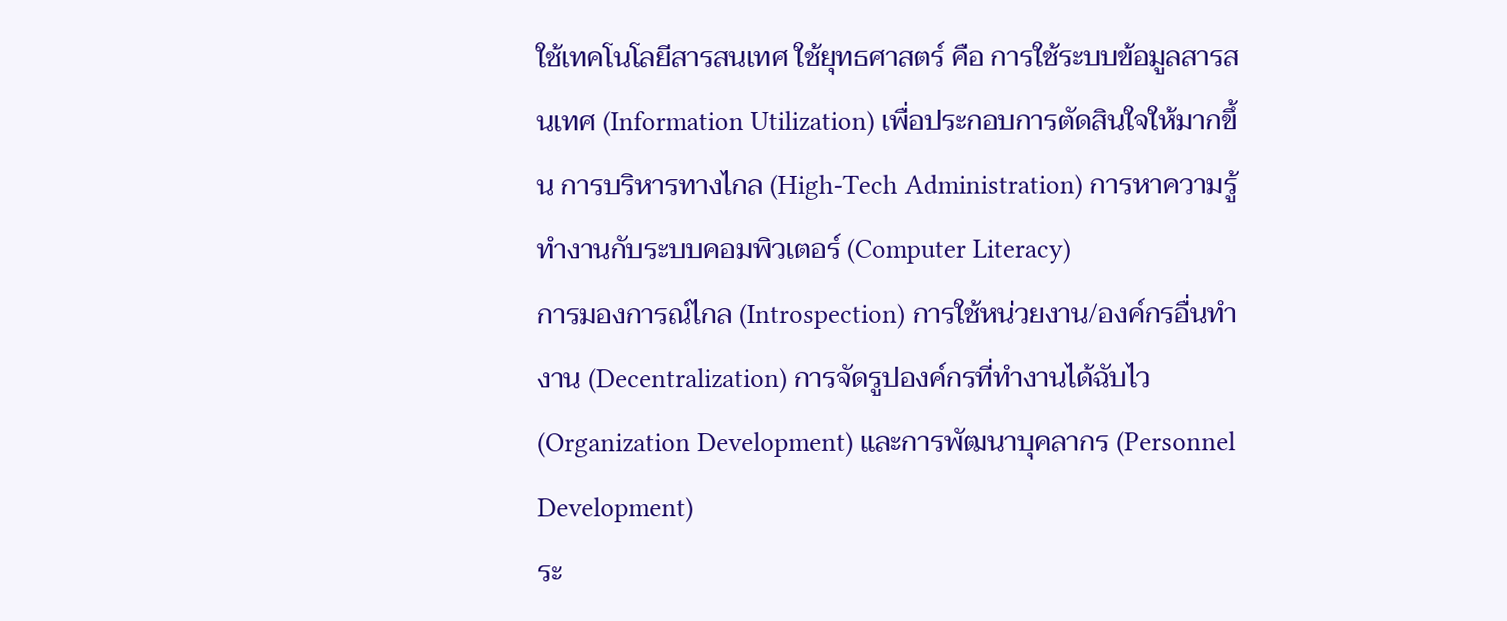ใช้เทคโนโลยีสารสนเทศ ใช้ยุทธศาสตร์ คือ การใช้ระบบข้อมูลสารสนเทศ (Information Utilization) เพื่อประกอบการตัดสินใจให้มากขึ้น การบริหารทางไกล (High-Tech Administration) การหาความรู้ทำงานกับระบบคอมพิวเตอร์ (Computer Literacy)
การมองการณ์ไกล (Introspection) การใช้หน่วยงาน/องค์กรอื่นทำงาน (Decentralization) การจัดรูปองค์กรที่ทำงานได้ฉับไว (Organization Development) และการพัฒนาบุคลากร (Personnel Development)
ระ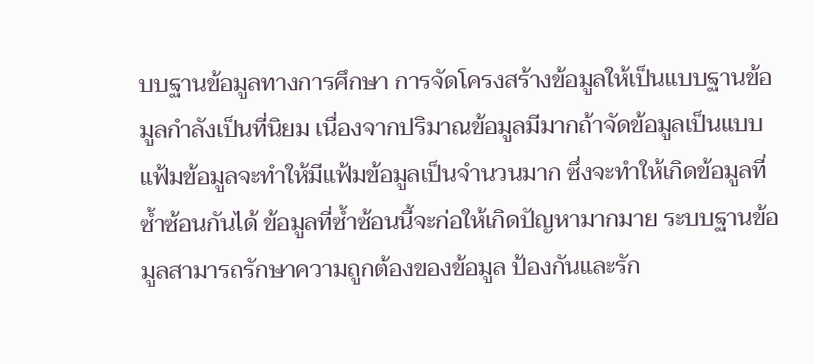บบฐานข้อมูลทางการศึกษา การจัดโครงสร้างข้อมูลให้เป็นแบบฐานข้อมูลกำลังเป็นที่นิยม เนื่องจากปริมาณข้อมูลมีมากถ้าจัดข้อมูลเป็นแบบแฟ้มข้อมูลจะทำให้มีแฟ้มข้อมูลเป็นจำนวนมาก ซึ่งจะทำให้เกิดข้อมูลที่ซ้ำซ้อนกันได้ ข้อมูลที่ซ้ำซ้อนนี้จะก่อให้เกิดปัญหามากมาย ระบบฐานข้อมูลสามารถรักษาความถูกต้องของข้อมูล ป้องกันและรัก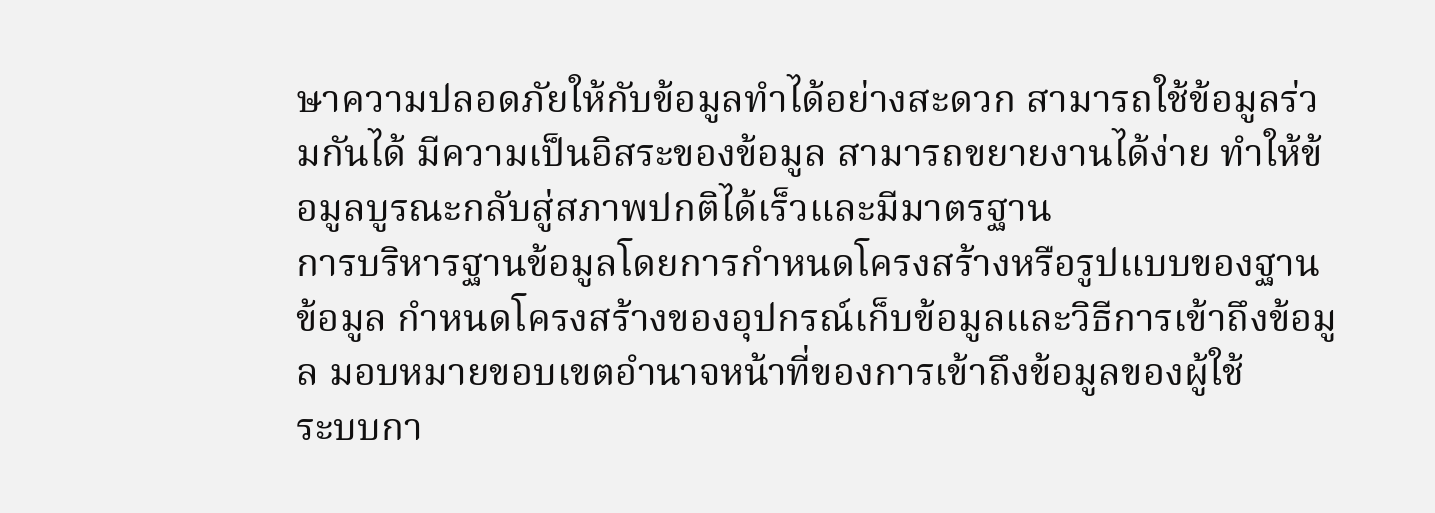ษาความปลอดภัยให้กับข้อมูลทำได้อย่างสะดวก สามารถใช้ข้อมูลร่วมกันได้ มีความเป็นอิสระของข้อมูล สามารถขยายงานได้ง่าย ทำให้ข้อมูลบูรณะกลับสู่สภาพปกติได้เร็วและมีมาตรฐาน
การบริหารฐานข้อมูลโดยการกำหนดโครงสร้างหรือรูปแบบของฐานข้อมูล กำหนดโครงสร้างของอุปกรณ์เก็บข้อมูลและวิธีการเข้าถึงข้อมูล มอบหมายขอบเขตอำนาจหน้าที่ของการเข้าถึงข้อมูลของผู้ใช้
ระบบกา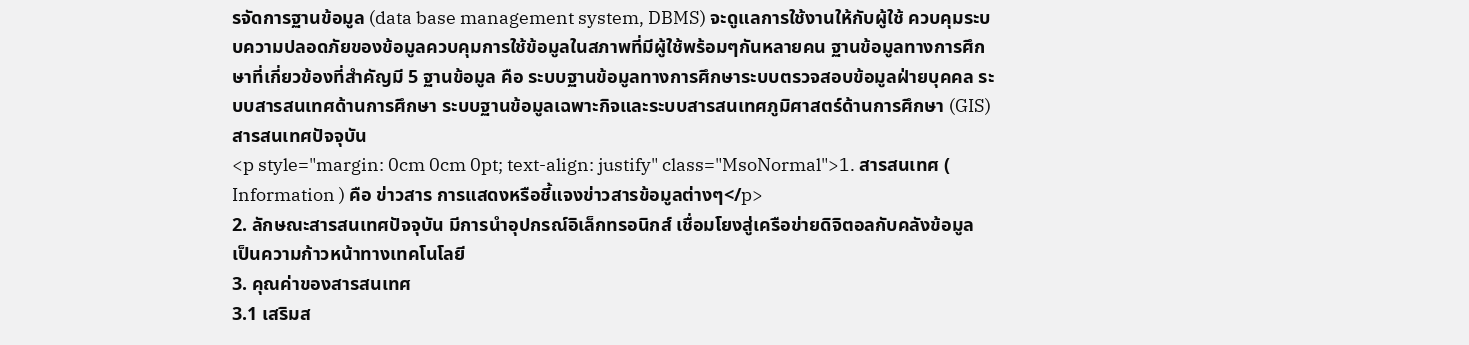รจัดการฐานข้อมูล (data base management system, DBMS) จะดูแลการใช้งานให้กับผู้ใช้ ควบคุมระบบความปลอดภัยของข้อมูลควบคุมการใช้ข้อมูลในสภาพที่มีผู้ใช้พร้อมๆกันหลายคน ฐานข้อมูลทางการศึกษาที่เกี่ยวข้องที่สำคัญมี 5 ฐานข้อมูล คือ ระบบฐานข้อมูลทางการศึกษาระบบตรวจสอบข้อมูลฝ่ายบุคคล ระบบสารสนเทศด้านการศึกษา ระบบฐานข้อมูลเฉพาะกิจและระบบสารสนเทศภูมิศาสตร์ด้านการศึกษา (GIS)
สารสนเทศปัจจุบัน
<p style="margin: 0cm 0cm 0pt; text-align: justify" class="MsoNormal">1. สารสนเทศ ( Information ) คือ ข่าวสาร การแสดงหรือชี้แจงข่าวสารข้อมูลต่างๆ</p>
2. ลักษณะสารสนเทศปัจจุบัน มีการนำอุปกรณ์อิเล็กทรอนิกส์ เชื่อมโยงสู่เครือข่ายดิจิตอลกับคลังข้อมูล
เป็นความก้าวหน้าทางเทคโนโลยี
3. คุณค่าของสารสนเทศ
3.1 เสริมส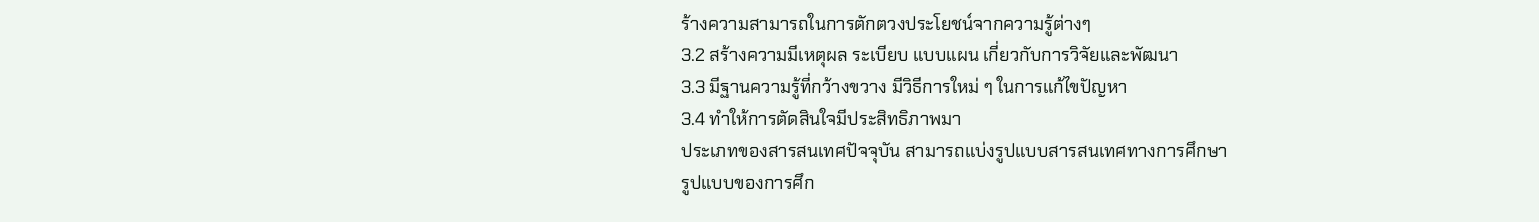ร้างความสามารถในการตักตวงประโยชน์จากความรู้ต่างๆ
3.2 สร้างความมีเหตุผล ระเบียบ แบบแผน เกี่ยวกับการวิจัยและพัฒนา
3.3 มีฐานความรู้ที่กว้างขวาง มีวิธีการใหม่ ๆ ในการแก้ไขปัญหา
3.4 ทำให้การตัดสินใจมีประสิทธิภาพมา
ประเภทของสารสนเทศปัจจุบัน สามารถแบ่งรูปแบบสารสนเทศทางการศึกษา
รูปแบบของการศึก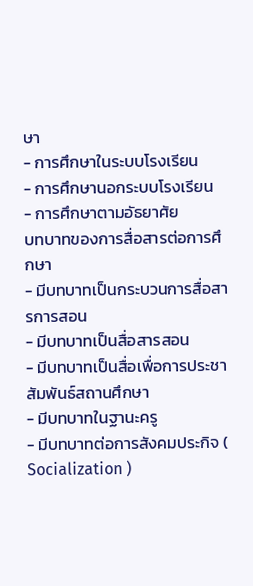ษา
- การศึกษาในระบบโรงเรียน
- การศึกษานอกระบบโรงเรียน
- การศึกษาตามอัธยาศัย
บทบาทของการสื่อสารต่อการศึกษา
- มีบทบาทเป็นกระบวนการสื่อสารการสอน
- มีบทบาทเป็นสื่อสารสอน
- มีบทบาทเป็นสื่อเพื่อการประชาสัมพันธ์สถานศึกษา
- มีบทบาทในฐานะครู
- มีบทบาทต่อการสังคมประกิจ ( Socialization )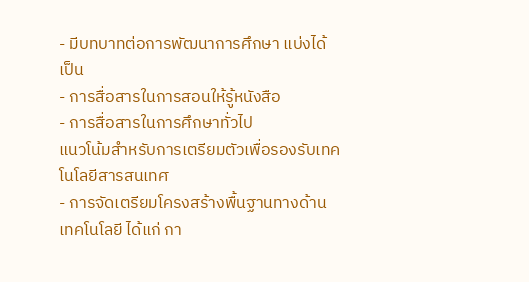- มีบทบาทต่อการพัฒนาการศึกษา แบ่งได้เป็น
- การสื่อสารในการสอนให้รู้หนังสือ
- การสื่อสารในการศึกษาทั่วไป
แนวโน้มสำหรับการเตรียมตัวเพื่อรองรับเทคโนโลยีสารสนเทศ
- การจัดเตรียมโครงสร้างพื้นฐานทางด้านเทคโนโลยี ได้แก่ กา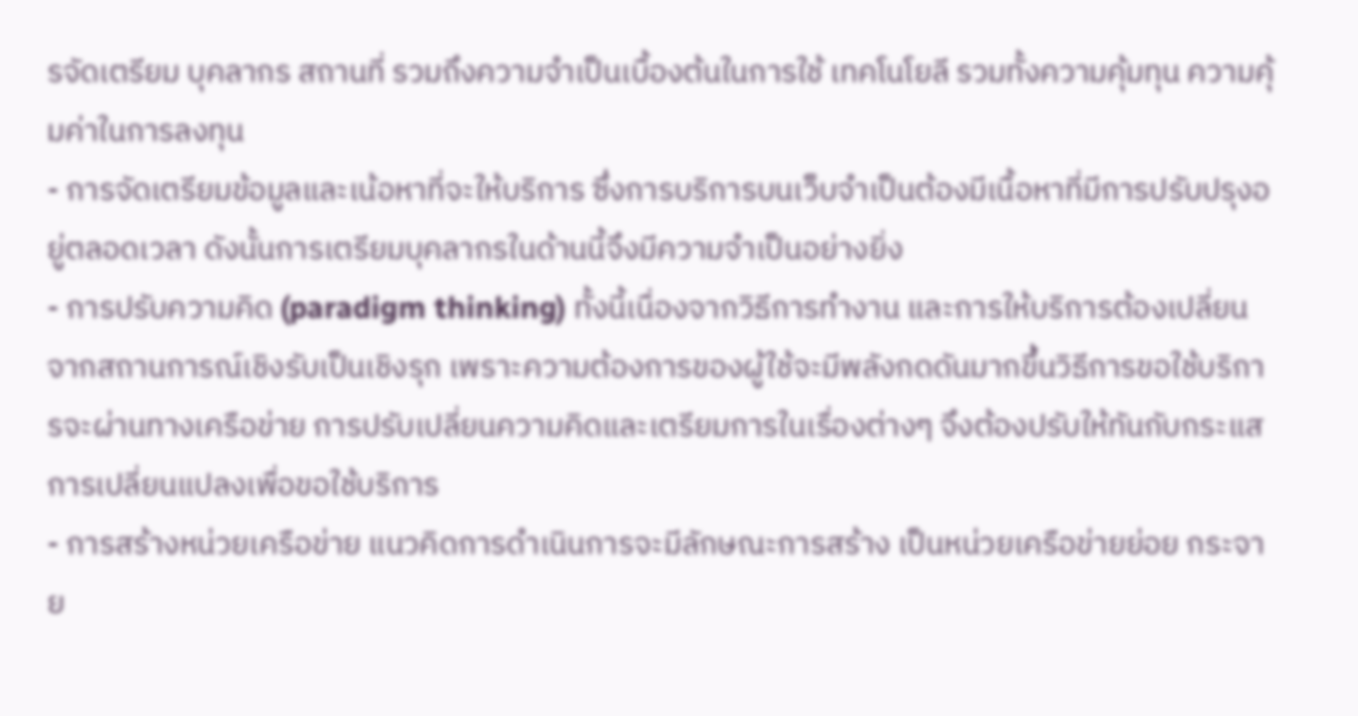รจัดเตรียม บุคลากร สถานที่ รวมถึงความจำเป็นเบื้องต้นในการใช้ เทคโนโยลี รวมทั้งความคุ้มทุน ความคุ้มค่าในการลงทุน
- การจัดเตรียมข้อมูลและเน้อหาที่จะให้บริการ ซึ่งการบริการบนเว็บจำเป็นต้องมีเนื้อหาที่มีการปรับปรุงอยู่ตลอดเวลา ดังนั้นการเตรียมบุคลากรในด้านนี้จึงมีความจำเป็นอย่างยิ่ง
- การปรับความคิด (paradigm thinking) ทั้งนี้เนื่องจากวิธีการทำงาน และการให้บริการต้องเปลี่ยนจากสถานการณ์เชิงรับเป็นเชิงรุก เพราะความต้องการของผู้ใช้จะมีพลังกดดันมากขึ้นวิธีการขอใช้บริการจะผ่านทางเครือข่าย การปรับเปลี่ยนความคิดและเตรียมการในเรื่องต่างๆ จึงต้องปรับให้ทันกับกระแสการเปลี่ยนแปลงเพื่อขอใช้บริการ
- การสร้างหน่วยเครือข่าย แนวคิดการดำเนินการจะมีลักษณะการสร้าง เป็นหน่วยเครือข่ายย่อย กระจาย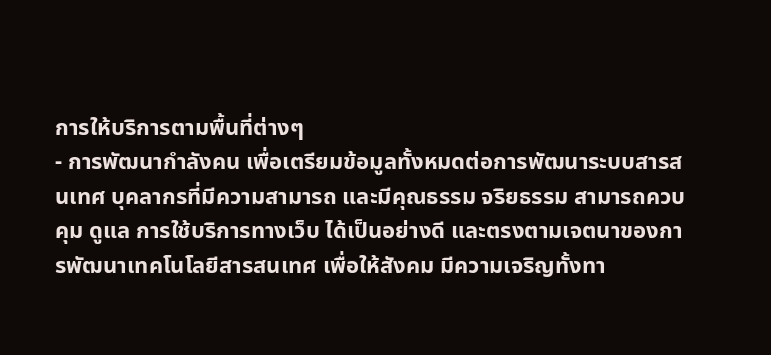การให้บริการตามพื้นที่ต่างๆ
- การพัฒนากำลังคน เพื่อเตรียมข้อมูลทั้งหมดต่อการพัฒนาระบบสารสนเทศ บุคลากรที่มีความสามารถ และมีคุณธรรม จริยธรรม สามารถควบคุม ดูแล การใช้บริการทางเว็บ ได้เป็นอย่างดี และตรงตามเจตนาของการพัฒนาเทคโนโลยีสารสนเทศ เพื่อให้สังคม มีความเจริญทั้งทา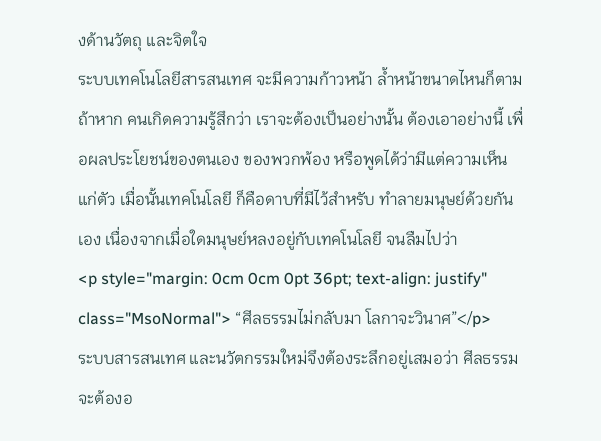งด้านวัตถุ และจิตใจ
ระบบเทคโนโลยีสารสนเทศ จะมีความก้าวหน้า ล้ำหน้าขนาดไหนก็ตาม ถ้าหาก คนเกิดความรู้สึกว่า เราจะต้องเป็นอย่างนั้น ต้องเอาอย่างนี้ เพื่อผลประโยชน์ของตนเอง ของพวกพ้อง หรือพูดได้ว่ามีแต่ความเห็นแก่ตัว เมื่อนั้นเทคโนโลยี ก็คือดาบที่มีไว้สำหรับ ทำลายมนุษย์ด้วยกันเอง เนื่องจากเมื่อใดมนุษย์หลงอยู่กับเทคโนโลยี จนลืมไปว่า
<p style="margin: 0cm 0cm 0pt 36pt; text-align: justify" class="MsoNormal"> “ศีลธรรมไม่กลับมา โลกาจะวินาศ”</p>
ระบบสารสนเทศ และนวัตกรรมใหม่จึงต้องระลึกอยู่เสมอว่า ศีลธรรมจะต้องอ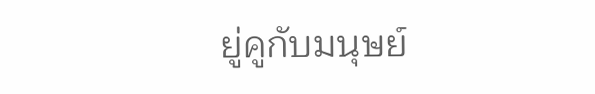ยู่คูกับมนุษย์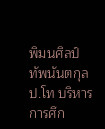พิมนศิลป์ ทัพนันตกุล
ป.โท บริหารการศึก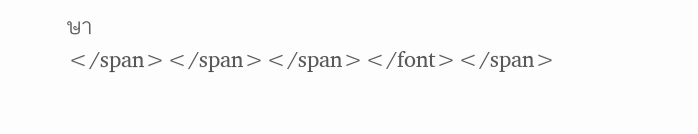ษา
</span></span></span></font></span>